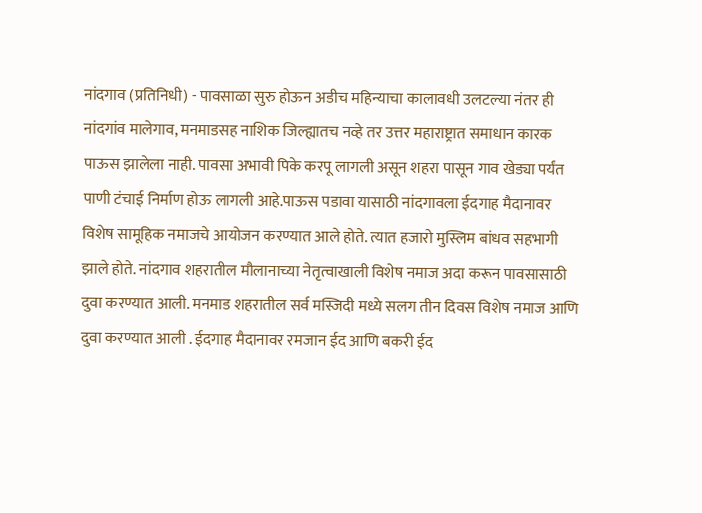नांदगाव (प्रतिनिधी) - पावसाळा सुरु होऊन अडीच महिन्याचा कालावधी उलटल्या नंतर ही नांदगांव मालेगाव, मनमाडसह नाशिक जिल्ह्यातच नव्हे तर उत्तर महाराष्ट्रात समाधान कारक पाऊस झालेला नाही. पावसा अभावी पिके करपू लागली असून शहरा पासून गाव खेड्या पर्यंत पाणी टंचाई निर्माण होऊ लागली आहे.पाऊस पडावा यासाठी नांदगावला ईदगाह मैदानावर विशेष सामूहिक नमाजचे आयोजन करण्यात आले होते. त्यात हजारो मुस्लिम बांधव सहभागी झाले होते. नांदगाव शहरातील मौलानाच्या नेतृत्वाखाली विशेष नमाज अदा करून पावसासाठी दुवा करण्यात आली. मनमाड शहरातील सर्व मस्जिदी मध्ये सलग तीन दिवस विशेष नमाज आणि दुवा करण्यात आली . ईदगाह मैदानावर रमजान ईद आणि बकरी ईद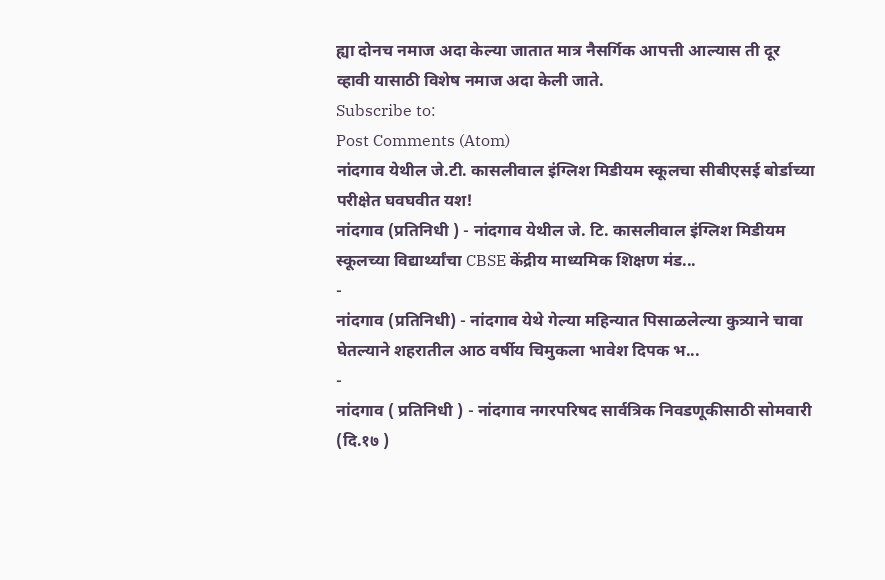ह्या दोनच नमाज अदा केल्या जातात मात्र नैसर्गिक आपत्ती आल्यास ती दूर व्हावी यासाठी विशेष नमाज अदा केली जाते.
Subscribe to:
Post Comments (Atom)
नांदगाव येथील जे.टी. कासलीवाल इंग्लिश मिडीयम स्कूलचा सीबीएसई बोर्डाच्या परीक्षेत घवघवीत यश!
नांदगाव (प्रतिनिधी ) - नांदगाव येथील जे. टि. कासलीवाल इंग्लिश मिडीयम स्कूलच्या विद्यार्थ्यांचा CBSE केंद्रीय माध्यमिक शिक्षण मंड...
-
नांदगाव (प्रतिनिधी) - नांदगाव येथे गेल्या महिन्यात पिसाळलेल्या कुत्र्याने चावा घेतल्याने शहरातील आठ वर्षीय चिमुकला भावेश दिपक भ...
-
नांदगाव ( प्रतिनिधी ) - नांदगाव नगरपरिषद सार्वत्रिक निवडणूकीसाठी सोमवारी (दि.१७ )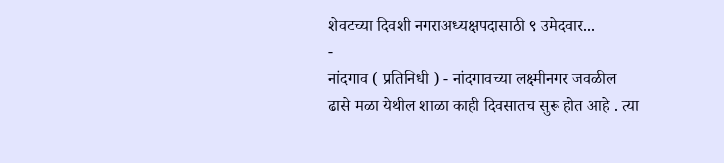शेवटच्या दिवशी नगराअध्यक्षपदासाठी ९ उमेदवार...
-
नांदगाव ( प्रतिनिधी ) - नांदगावच्या लक्ष्मीनगर जवळील ढासे मळा येथील शाळा काही दिवसातच सुरू होत आहे . त्या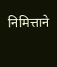निमित्ताने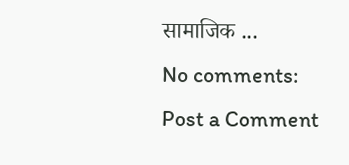सामाजिक ...
No comments:
Post a Comment